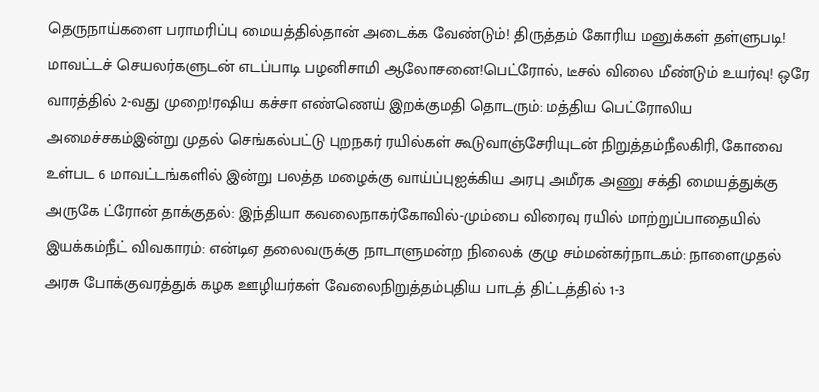தெருநாய்களை பராமரிப்பு மையத்தில்தான் அடைக்க வேண்டும்! திருத்தம் கோரிய மனுக்கள் தள்ளுபடி! மாவட்டச் செயலர்களுடன் எடப்பாடி பழனிசாமி ஆலோசனை!பெட்ரோல், டீசல் விலை மீண்டும் உயர்வு! ஒரே வாரத்தில் 2-வது முறை!ரஷிய கச்சா எண்ணெய் இறக்குமதி தொடரும்: மத்திய பெட்ரோலிய அமைச்சகம்இன்று முதல் செங்கல்பட்டு புறநகர் ரயில்கள் கூடுவாஞ்சேரியுடன் நிறுத்தம்நீலகிரி, கோவை உள்பட 6 மாவட்டங்களில் இன்று பலத்த மழைக்கு வாய்ப்புஐக்கிய அரபு அமீரக அணு சக்தி மையத்துக்கு அருகே ட்ரோன் தாக்குதல்: இந்தியா கவலைநாகர்கோவில்-மும்பை விரைவு ரயில் மாற்றுப்பாதையில் இயக்கம்நீட் விவகாரம்: என்டிஏ தலைவருக்கு நாடாளுமன்ற நிலைக் குழு சம்மன்கர்நாடகம்: நாளைமுதல் அரசு போக்குவரத்துக் கழக ஊழியர்கள் வேலைநிறுத்தம்புதிய பாடத் திட்டத்தில் 1-3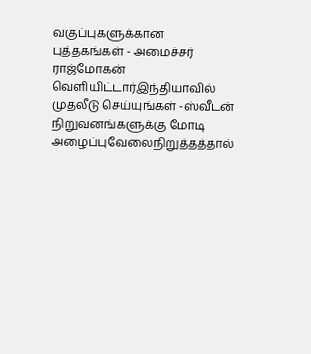வகுப்புகளுக்கான புத்தகங்கள் - அமைச்சர் ராஜ்மோகன் வெளியிட்டார்இந்தியாவில் முதலீடு செய்யுங்கள் -ஸ்வீடன் நிறுவனங்களுக்கு மோடி அழைப்புவேலைநிறுத்தத்தால்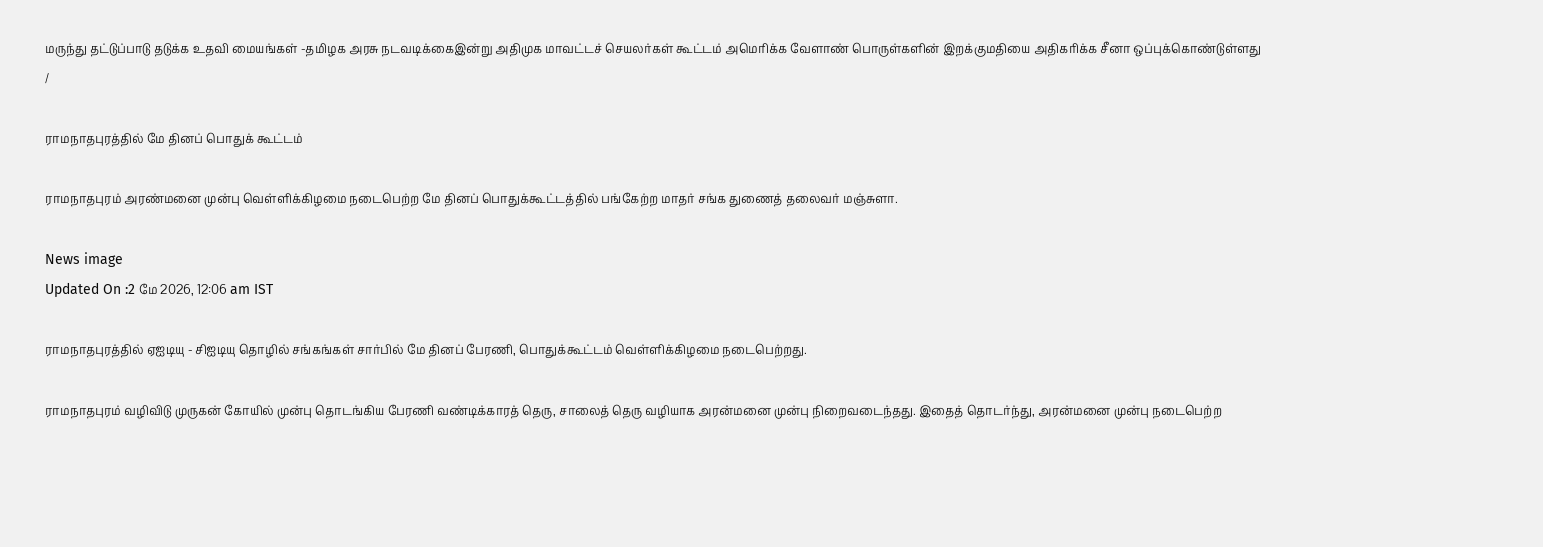மருந்து தட்டுப்பாடு தடுக்க உதவி மையங்கள் -தமிழக அரசு நடவடிக்கைஇன்று அதிமுக மாவட்டச் செயலர்கள் கூட்டம் அமெரிக்க வேளாண் பொருள்களின் இறக்குமதியை அதிகரிக்க சீனா ஒப்புக்கொண்டுள்ளது
/

ராமநாதபுரத்தில் மே தினப் பொதுக் கூட்டம்

ராமநாதபுரம் அரண்மனை முன்பு வெள்ளிக்கிழமை நடைபெற்ற மே தினப் பொதுக்கூட்டத்தில் பங்கேற்ற மாதர் சங்க துணைத் தலைவர் மஞ்சுளா.

News image
Updated On :2 மே 2026, 12:06 am IST

ராமநாதபுரத்தில் ஏஐடியு - சிஐடியு தொழில் சங்கங்கள் சார்பில் மே தினப் பேரணி, பொதுக்கூட்டம் வெள்ளிக்கிழமை நடைபெற்றது.

ராமநாதபுரம் வழிவிடு முருகன் கோயில் முன்பு தொடங்கிய பேரணி வண்டிக்காரத் தெரு, சாலைத் தெரு வழியாக அரன்மனை முன்பு நிறைவடைந்தது. இதைத் தொடர்ந்து, அரன்மனை முன்பு நடைபெற்ற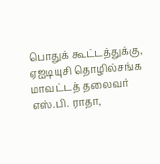பொதுக் கூட்டத்துக்கு, ஏஐடியுசி தொழில்சங்க மாவட்டத் தலைவர் எஸ்.பி. ராதா,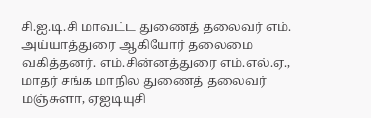சி.ஐ.டி.சி மாவட்ட துணைத் தலைவர் எம். அய்யாத்துரை ஆகியோர் தலைமை வகித்தனர். எம்.சின்னத்துரை எம்.எல்.ஏ., மாதர் சங்க மாநில துணைத் தலைவர் மஞ்சுளா, ஏஐடியுசி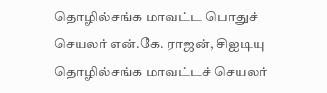தொழில்சங்க மாவட்ட பொதுச் செயலர் என்.கே. ராஜன், சிஐடியு தொழில்சங்க மாவட்டச் செயலர்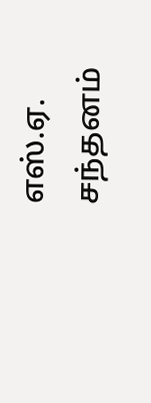எஸ்.ஏ. சந்தனம்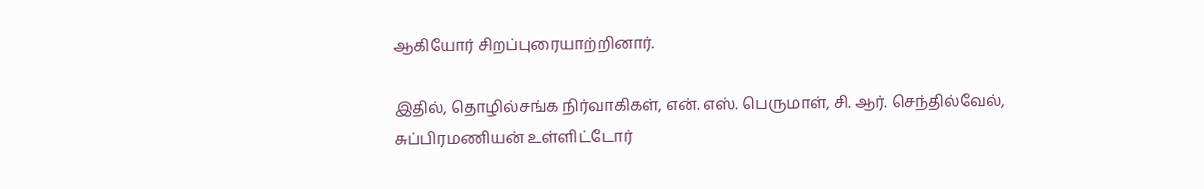ஆகியோர் சிறப்புரையாற்றினார்.

இதில், தொழில்சங்க நிர்வாகிகள், என். எஸ். பெருமாள், சி. ஆர். செந்தில்வேல், சுப்பிரமணியன் உள்ளிட்டோர்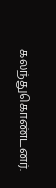கலந்துகொண்டனர்.